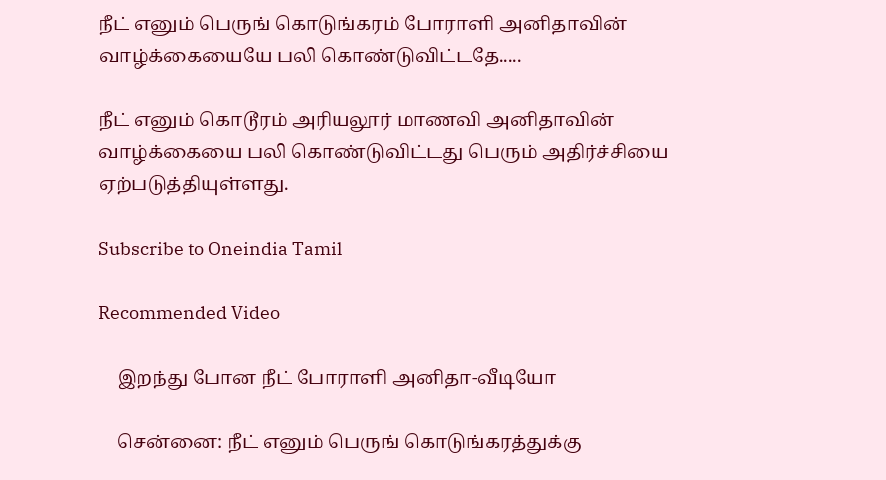நீட் எனும் பெருங் கொடுங்கரம் போராளி அனிதாவின் வாழ்க்கையையே பலி கொண்டுவிட்டதே.....

நீட் எனும் கொடூரம் அரியலூர் மாணவி அனிதாவின் வாழ்க்கையை பலி கொண்டுவிட்டது பெரும் அதிர்ச்சியை ஏற்படுத்தியுள்ளது.

Subscribe to Oneindia Tamil

Recommended Video

    இறந்து போன நீட் போராளி அனிதா-வீடியோ

    சென்னை: நீட் எனும் பெருங் கொடுங்கரத்துக்கு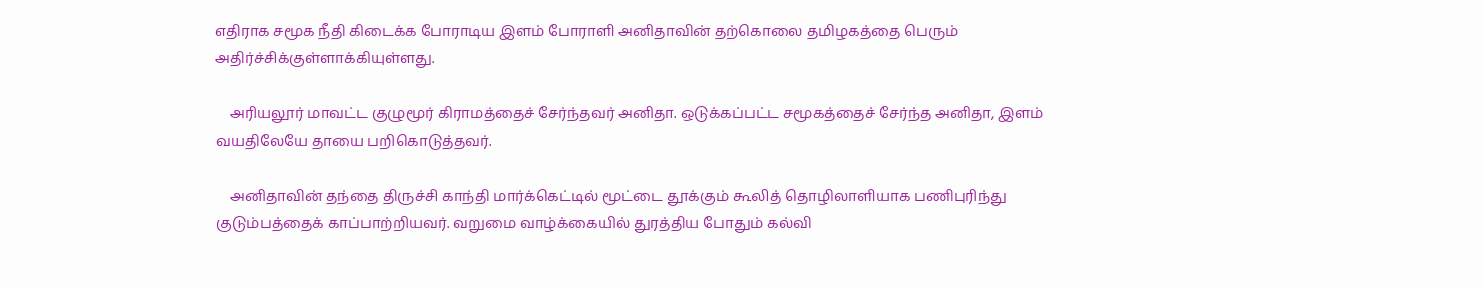எதிராக சமூக நீதி கிடைக்க போராடிய இளம் போராளி அனிதாவின் தற்கொலை தமிழகத்தை பெரும் அதிர்ச்சிக்குள்ளாக்கியுள்ளது.

    அரியலூர் மாவட்ட குழுமூர் கிராமத்தைச் சேர்ந்தவர் அனிதா. ஒடுக்கப்பட்ட சமூகத்தைச் சேர்ந்த அனிதா, இளம் வயதிலேயே தாயை பறிகொடுத்தவர்.

    அனிதாவின் தந்தை திருச்சி காந்தி மார்க்கெட்டில் மூட்டை தூக்கும் கூலித் தொழிலாளியாக பணிபுரிந்து குடும்பத்தைக் காப்பாற்றியவர். வறுமை வாழ்க்கையில் துரத்திய போதும் கல்வி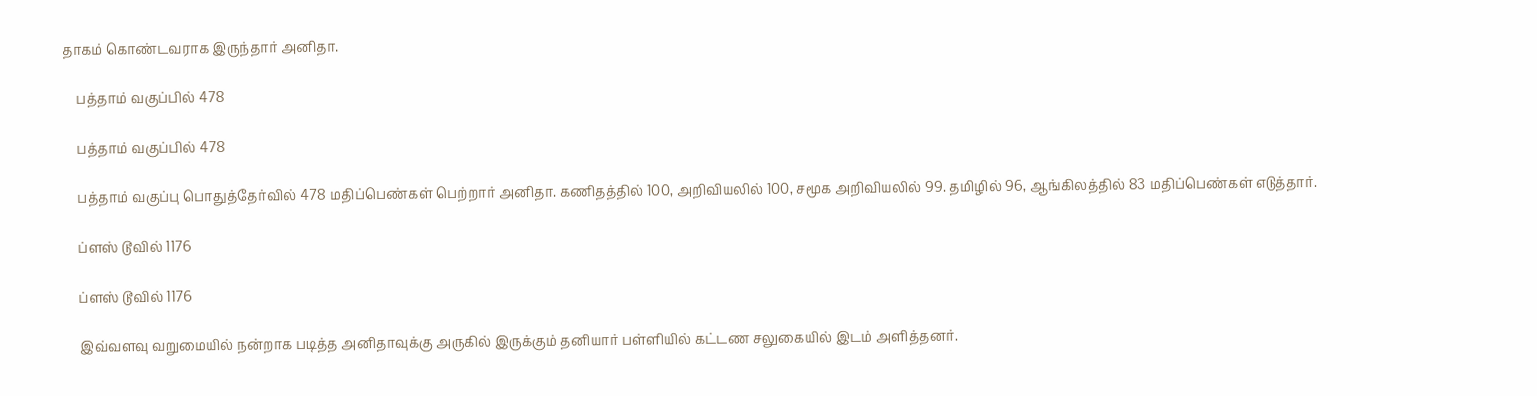தாகம் கொண்டவராக இருந்தார் அனிதா.

    பத்தாம் வகுப்பில் 478

    பத்தாம் வகுப்பில் 478

    பத்தாம் வகுப்பு பொதுத்தேர்வில் 478 மதிப்பெண்கள் பெற்றார் அனிதா. கணிதத்தில் 100, அறிவியலில் 100, சமூக அறிவியலில் 99. தமிழில் 96, ஆங்கிலத்தில் 83 மதிப்பெண்கள் எடுத்தார்.

    ப்ளஸ் டூவில் 1176

    ப்ளஸ் டூவில் 1176

    இவ்வளவு வறுமையில் நன்றாக படித்த அனிதாவுக்கு அருகில் இருக்கும் தனியார் பள்ளியில் கட்டண சலுகையில் இடம் அளித்தனர்.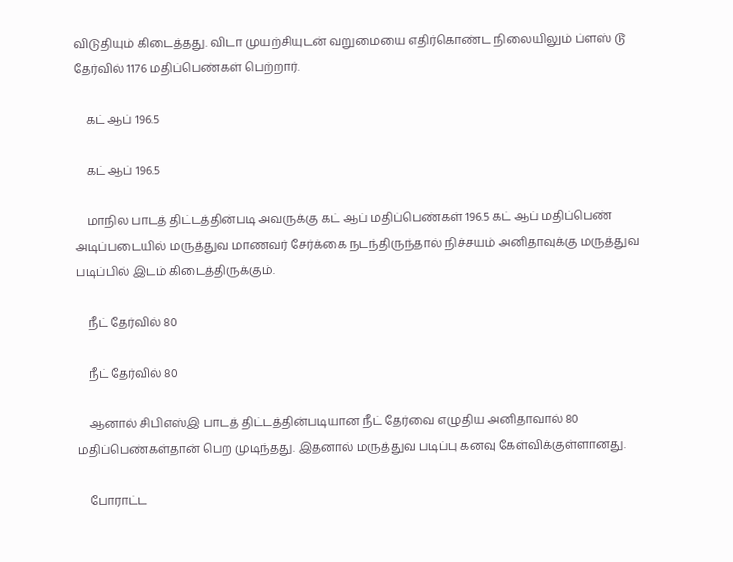விடுதியும் கிடைத்தது. விடா முயற்சியுடன் வறுமையை எதிர்கொண்ட நிலையிலும் ப்ளஸ் டூ தேர்வில் 1176 மதிப்பெண்கள் பெற்றார்.

    கட் ஆப் 196.5

    கட் ஆப் 196.5

    மாநில பாடத் திட்டத்தின்படி அவருக்கு கட் ஆப் மதிப்பெண்கள் 196.5 கட் ஆப் மதிப்பெண் அடிப்படையில் மருத்துவ மாணவர் சேர்க்கை நடந்திருந்தால் நிச்சயம் அனிதாவுக்கு மருத்துவ படிப்பில் இடம் கிடைத்திருக்கும்.

    நீட் தேர்வில் 80

    நீட் தேர்வில் 80

    ஆனால் சிபிஎஸ்இ பாடத் திட்டத்தின்படியான நீட் தேர்வை எழுதிய அனிதாவால் 80 மதிப்பெண்கள்தான் பெற முடிந்தது. இதனால் மருத்துவ படிப்பு கனவு கேள்விக்குள்ளானது.

    போராட்ட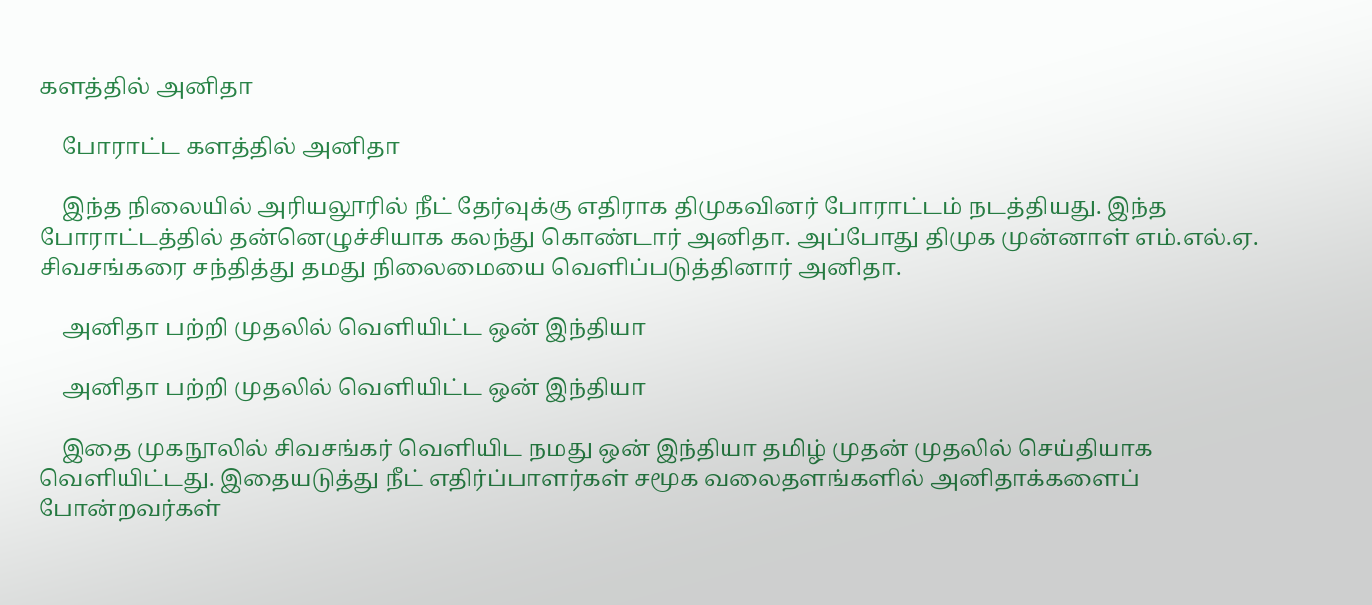களத்தில் அனிதா

    போராட்ட களத்தில் அனிதா

    இந்த நிலையில் அரியலூரில் நீட் தேர்வுக்கு எதிராக திமுகவினர் போராட்டம் நடத்தியது. இந்த போராட்டத்தில் தன்னெழுச்சியாக கலந்து கொண்டார் அனிதா. அப்போது திமுக முன்னாள் எம்.எல்.ஏ. சிவசங்கரை சந்தித்து தமது நிலைமையை வெளிப்படுத்தினார் அனிதா.

    அனிதா பற்றி முதலில் வெளியிட்ட ஒன் இந்தியா

    அனிதா பற்றி முதலில் வெளியிட்ட ஒன் இந்தியா

    இதை முகநூலில் சிவசங்கர் வெளியிட நமது ஒன் இந்தியா தமிழ் முதன் முதலில் செய்தியாக வெளியிட்டது. இதையடுத்து நீட் எதிர்ப்பாளர்கள் சமூக வலைதளங்களில் அனிதாக்களைப் போன்றவர்கள்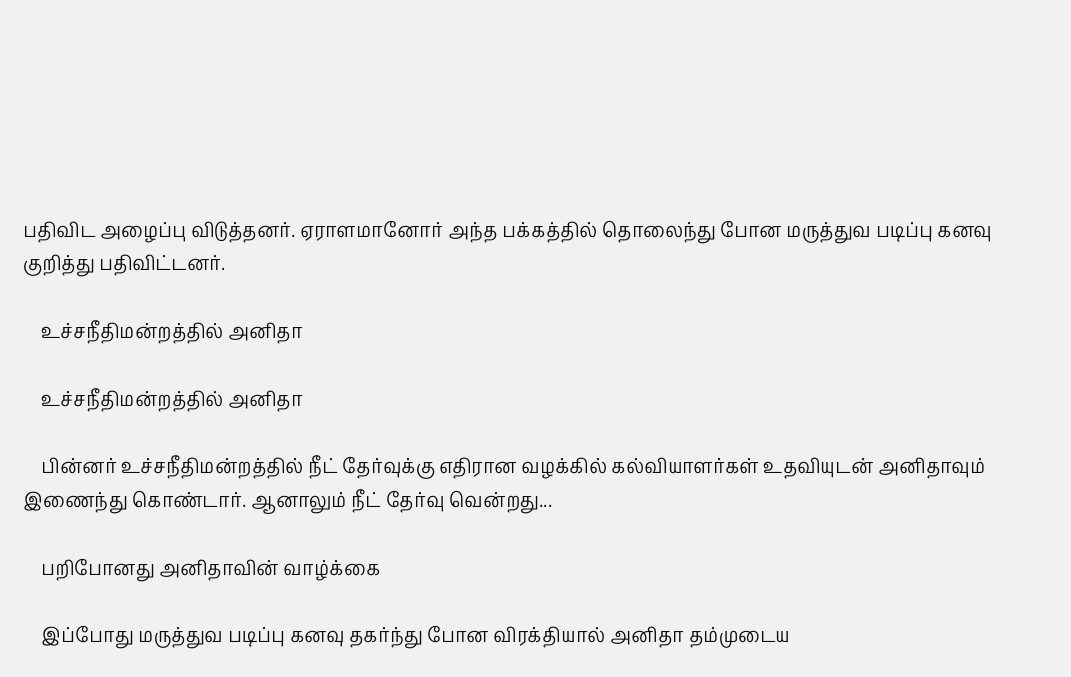பதிவிட அழைப்பு விடுத்தனர். ஏராளமானோர் அந்த பக்கத்தில் தொலைந்து போன மருத்துவ படிப்பு கனவு குறித்து பதிவிட்டனர்.

    உச்சநீதிமன்றத்தில் அனிதா

    உச்சநீதிமன்றத்தில் அனிதா

    பின்னர் உச்சநீதிமன்றத்தில் நீட் தேர்வுக்கு எதிரான வழக்கில் கல்வியாளர்கள் உதவியுடன் அனிதாவும் இணைந்து கொண்டார். ஆனாலும் நீட் தேர்வு வென்றது...

    பறிபோனது அனிதாவின் வாழ்க்கை

    இப்போது மருத்துவ படிப்பு கனவு தகர்ந்து போன விரக்தியால் அனிதா தம்முடைய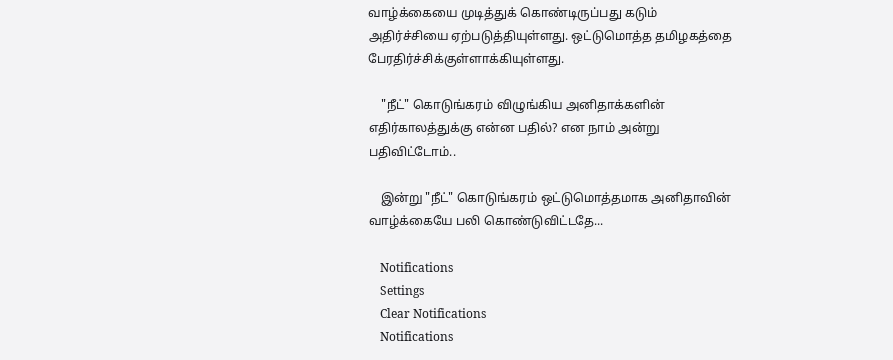வாழ்க்கையை முடித்துக் கொண்டிருப்பது கடும் அதிர்ச்சியை ஏற்படுத்தியுள்ளது. ஒட்டுமொத்த தமிழகத்தை பேரதிர்ச்சிக்குள்ளாக்கியுள்ளது.

    "நீட்" கொடுங்கரம் விழுங்கிய அனிதாக்களின் எதிர்காலத்துக்கு என்ன பதில்? என நாம் அன்று பதிவிட்டோம்..

    இன்று "நீட்" கொடுங்கரம் ஒட்டுமொத்தமாக அனிதாவின் வாழ்க்கையே பலி கொண்டுவிட்டதே...

    Notifications
    Settings
    Clear Notifications
    Notifications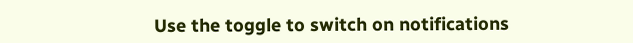Use the toggle to switch on notifications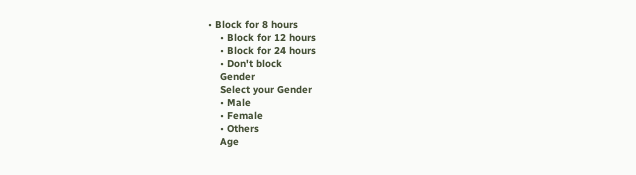• Block for 8 hours
    • Block for 12 hours
    • Block for 24 hours
    • Don't block
    Gender
    Select your Gender
    • Male
    • Female
    • Others
    Age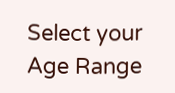Select your Age Range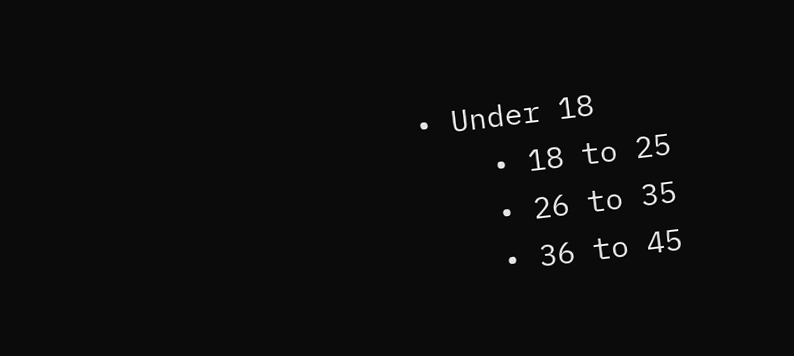• Under 18
    • 18 to 25
    • 26 to 35
    • 36 to 45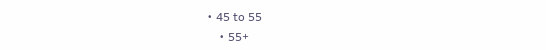• 45 to 55
    • 55+